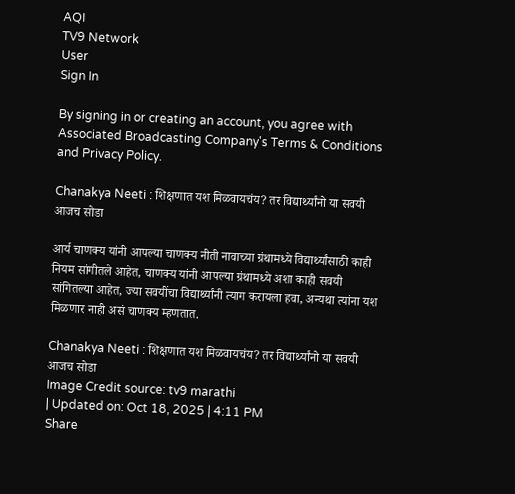AQI
TV9 Network
User
Sign In

By signing in or creating an account, you agree with Associated Broadcasting Company's Terms & Conditions and Privacy Policy.

Chanakya Neeti : शिक्षणात यश मिळवायचंय? तर विद्यार्थ्यांनो या सवयी आजच सोडा

आर्य चाणक्य यांनी आपल्या चाणक्य नीती नावाच्या ग्रंथामध्ये विद्यार्थ्यांसाठी काही नियम सांगीतले आहेत, चाणक्य यांनी आपल्या ग्रंथामध्ये अशा काही सवयी सांगितल्या आहेत, ज्या सवयींचा विद्यार्थ्यांनी त्याग करायला हवा, अन्यथा त्यांना यश मिळणार नाही असं चाणक्य म्हणतात.

Chanakya Neeti : शिक्षणात यश मिळवायचंय? तर विद्यार्थ्यांनो या सवयी आजच सोडा
Image Credit source: tv9 marathi
| Updated on: Oct 18, 2025 | 4:11 PM
Share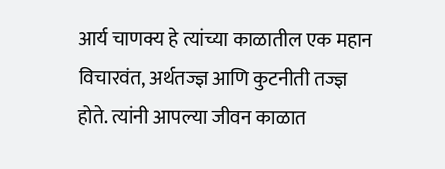आर्य चाणक्य हे त्यांच्या काळातील एक महान विचारवंत, अर्थतज्ज्ञ आणि कुटनीती तज्ज्ञ होते. त्यांनी आपल्या जीवन काळात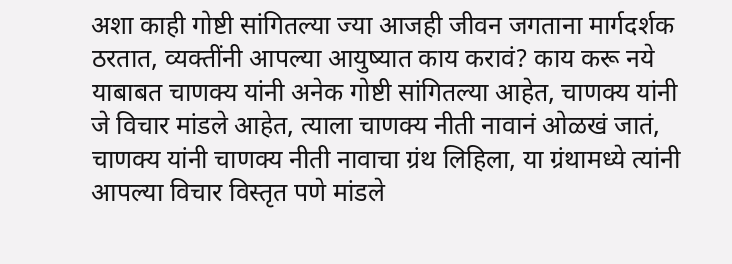अशा काही गोष्टी सांगितल्या ज्या आजही जीवन जगताना मार्गदर्शक ठरतात, व्यक्तींनी आपल्या आयुष्यात काय करावं? काय करू नये याबाबत चाणक्य यांनी अनेक गोष्टी सांगितल्या आहेत, चाणक्य यांनी जे विचार मांडले आहेत, त्याला चाणक्य नीती नावानं ओळखं जातं, चाणक्य यांनी चाणक्य नीती नावाचा ग्रंथ लिहिला, या ग्रंथामध्ये त्यांनी आपल्या विचार विस्तृत पणे मांडले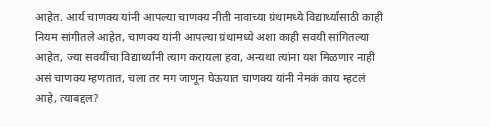आहेत. आर्य चाणक्य यांनी आपल्या चाणक्य नीती नावाच्या ग्रंथामध्ये विद्यार्थ्यांसाठी काही नियम सांगीतले आहेत, चाणक्य यांनी आपल्या ग्रंथामध्ये अशा काही सवयी सांगितल्या आहेत, ज्या सवयींचा विद्यार्थ्यांनी त्याग करायला हवा, अन्यथा त्यांना यश मिळणार नाही असं चाणक्य म्हणतात, चला तर मग जाणून घेऊयात चाणक्य यांनी नेमकं काय म्हटलं आहे, त्याबद्दल?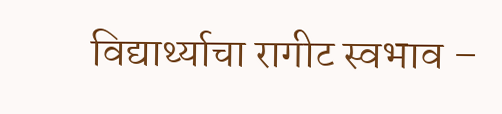विद्यार्थ्याचा रागीट स्वभाव –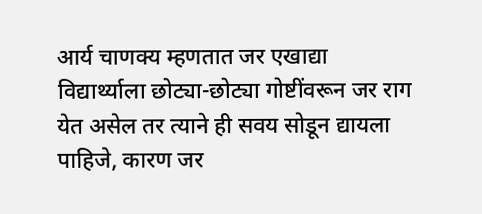आर्य चाणक्य म्हणतात जर एखाद्या विद्यार्थ्याला छोट्या-छोट्या गोष्टींवरून जर राग येत असेल तर त्याने ही सवय सोडून द्यायला पाहिजे, कारण जर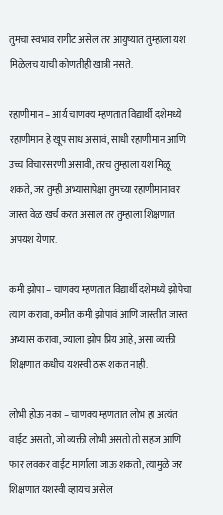तुमचा स्वभाव रागीट असेल तर आयुष्यात तुम्हाला यश मिळेलच याची कोणतीही खात्री नसते.

रहाणीमान – आर्य चाणक्य म्हणतात विद्यार्थी दशेमध्ये रहाणीमान हे खूप साध असावं, साधी रहाणीमान आणि उच्च विचारसरणी असावी, तरच तुम्हाला यश मिळू शकते, जर तुम्ही अभ्यासापेक्षा तुमच्या रहाणीमानावर जास्त वेळ खर्च करत असाल तर तुम्हाला शिक्षणात अपयश येणार.

कमी झोपा – चाणक्य म्हणतात विद्यार्थी दशेमध्ये झोपेचा त्याग करावा, कमीत कमी झोपावं आणि जास्तीत जास्त अभ्यास करावा, ज्याला झोप प्रिय आहे, असा व्यक्ती शिक्षणात कधीच यशस्वी ठरू शकत नाही.

लोभी होऊ नका – चाणक्य म्हणतात लोभ हा अत्यंत वाईट असतो, जो व्यक्ती लोभी असतो तो सहज आणि फार लवकर वाईट मार्गाला जाऊ शकतो, त्यामुळे जर शिक्षणात यशस्वी व्हायच असेल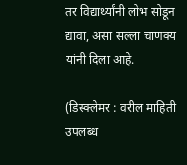तर विद्यार्थ्यांनी लोभ सोडून द्यावा, असा सल्ला चाणक्य यांनी दिला आहे.

(डिस्क्लेमर : वरील माहिती उपलब्ध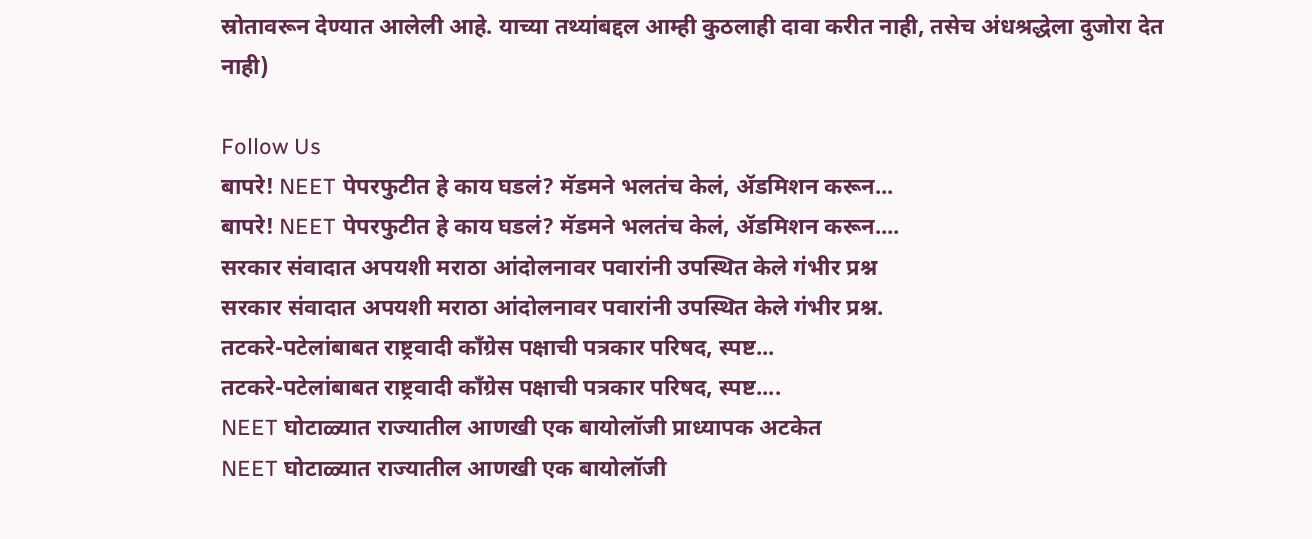स्रोतावरून देण्यात आलेली आहे. याच्या तथ्यांबद्दल आम्ही कुठलाही दावा करीत नाही, तसेच अंधश्रद्धेला दुजोरा देत नाही)

Follow Us
बापरे! NEET पेपरफुटीत हे काय घडलं? मॅडमने भलतंच केलं, ॲडमिशन करून...
बापरे! NEET पेपरफुटीत हे काय घडलं? मॅडमने भलतंच केलं, ॲडमिशन करून....
सरकार संवादात अपयशी मराठा आंदोलनावर पवारांनी उपस्थित केले गंभीर प्रश्न
सरकार संवादात अपयशी मराठा आंदोलनावर पवारांनी उपस्थित केले गंभीर प्रश्न.
तटकरे-पटेलांबाबत राष्ट्रवादी कॉंग्रेस पक्षाची पत्रकार परिषद, स्पष्ट...
तटकरे-पटेलांबाबत राष्ट्रवादी कॉंग्रेस पक्षाची पत्रकार परिषद, स्पष्ट....
NEET घोटाळ्यात राज्यातील आणखी एक बायोलॉजी प्राध्यापक अटकेत
NEET घोटाळ्यात राज्यातील आणखी एक बायोलॉजी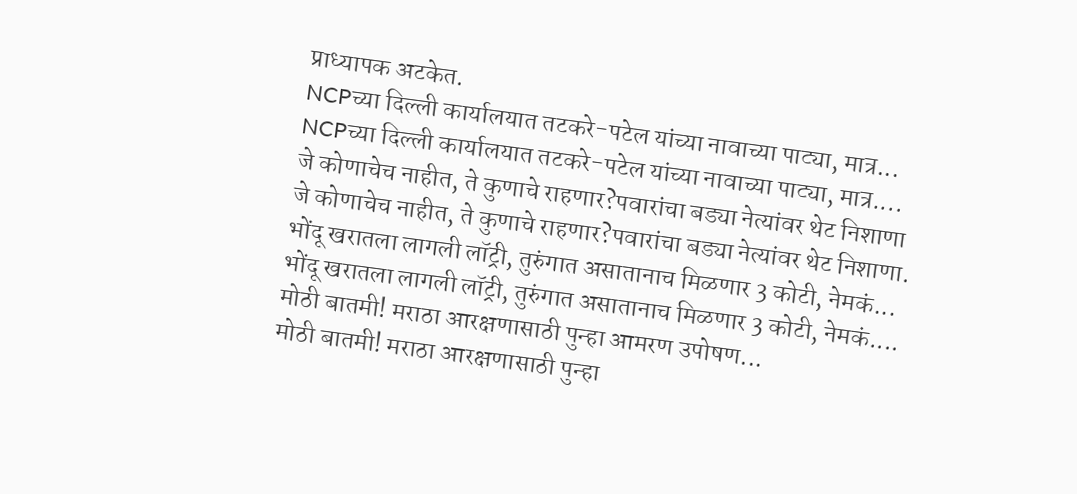प्राध्यापक अटकेत.
NCPच्या दिल्ली कार्यालयात तटकरे-पटेल यांच्या नावाच्या पाट्या, मात्र...
NCPच्या दिल्ली कार्यालयात तटकरे-पटेल यांच्या नावाच्या पाट्या, मात्र....
जे कोणाचेच नाहीत, ते कुणाचे राहणार?पवारांचा बड्या नेत्यांवर थेट निशाणा
जे कोणाचेच नाहीत, ते कुणाचे राहणार?पवारांचा बड्या नेत्यांवर थेट निशाणा.
भोंदू खरातला लागली लॉट्री, तुरुंगात असातानाच मिळणार 3 कोटी, नेमकं...
भोंदू खरातला लागली लॉट्री, तुरुंगात असातानाच मिळणार 3 कोटी, नेमकं....
मोठी बातमी! मराठा आरक्षणासाठी पुन्हा आमरण उपोषण...
मोठी बातमी! मराठा आरक्षणासाठी पुन्हा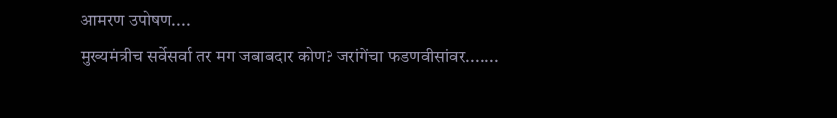आमरण उपोषण....
मुख्यमंत्रीच सर्वेसर्वा तर मग जबाबदार कोण? जरांगेंचा फडणवीसांवर.......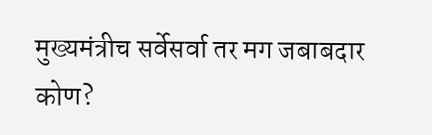मुख्यमंत्रीच सर्वेसर्वा तर मग जबाबदार कोण?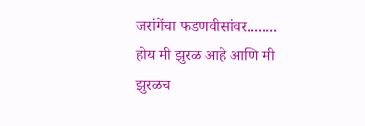जरांगेंचा फडणवीसांवर........
होय मी झुरळ आहे आणि मी झुरळच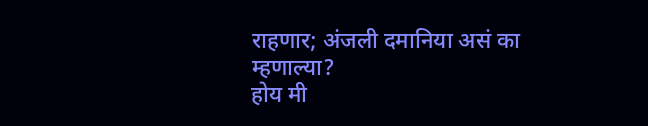राहणार; अंजली दमानिया असं का म्हणाल्या?
होय मी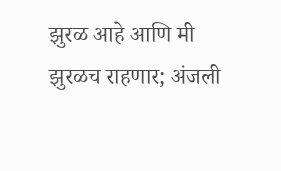झुरळ आहे आणि मी झुरळच राहणार; अंजली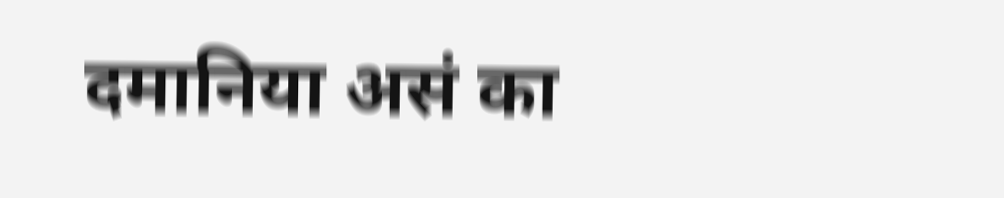दमानिया असं का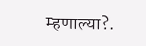म्हणाल्या?.